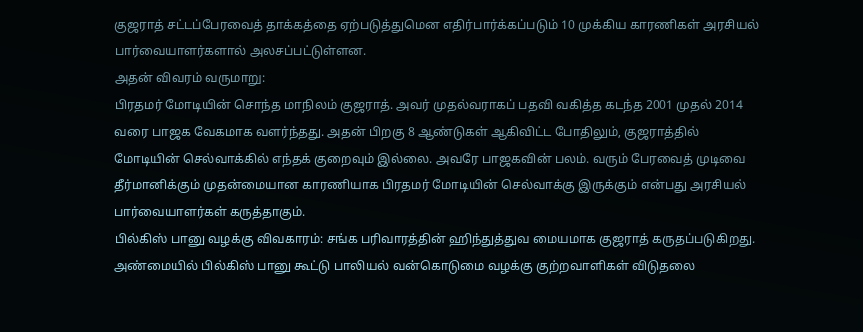குஜராத் சட்டப்பேரவைத் தாக்கத்தை ஏற்படுத்துமென எதிர்பார்க்கப்படும் 10 முக்கிய காரணிகள் அரசியல் பார்வையாளர்களால் அலசப்பட்டுள்ளன.
அதன் விவரம் வருமாறு:
பிரதமர் மோடியின் சொந்த மாநிலம் குஜராத். அவர் முதல்வராகப் பதவி வகித்த கடந்த 2001 முதல் 2014 வரை பாஜக வேகமாக வளர்ந்தது. அதன் பிறகு 8 ஆண்டுகள் ஆகிவிட்ட போதிலும், குஜராத்தில் மோடியின் செல்வாக்கில் எந்தக் குறைவும் இல்லை. அவரே பாஜகவின் பலம். வரும் பேரவைத் முடிவை தீர்மானிக்கும் முதன்மையான காரணியாக பிரதமர் மோடியின் செல்வாக்கு இருக்கும் என்பது அரசியல் பார்வையாளர்கள் கருத்தாகும்.
பில்கிஸ் பானு வழக்கு விவகாரம்: சங்க பரிவாரத்தின் ஹிந்துத்துவ மையமாக குஜராத் கருதப்படுகிறது. அண்மையில் பில்கிஸ் பானு கூட்டு பாலியல் வன்கொடுமை வழக்கு குற்றவாளிகள் விடுதலை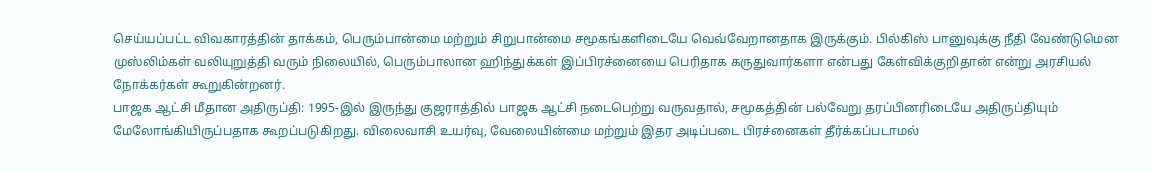செய்யப்பட்ட விவகாரத்தின் தாக்கம், பெரும்பான்மை மற்றும் சிறுபான்மை சமூகங்களிடையே வெவ்வேறானதாக இருக்கும். பில்கிஸ் பானுவுக்கு நீதி வேண்டுமென முஸ்லிம்கள் வலியுறுத்தி வரும் நிலையில், பெரும்பாலான ஹிந்துக்கள் இப்பிரச்னையை பெரிதாக கருதுவார்களா என்பது கேள்விக்குறிதான் என்று அரசியல் நோக்கர்கள் கூறுகின்றனர்.
பாஜக ஆட்சி மீதான அதிருப்தி: 1995-இல் இருந்து குஜராத்தில் பாஜக ஆட்சி நடைபெற்று வருவதால், சமூகத்தின் பல்வேறு தரப்பினரிடையே அதிருப்தியும் மேலோங்கியிருப்பதாக கூறப்படுகிறது. விலைவாசி உயர்வு, வேலையின்மை மற்றும் இதர அடிப்படை பிரச்னைகள் தீர்க்கப்படாமல்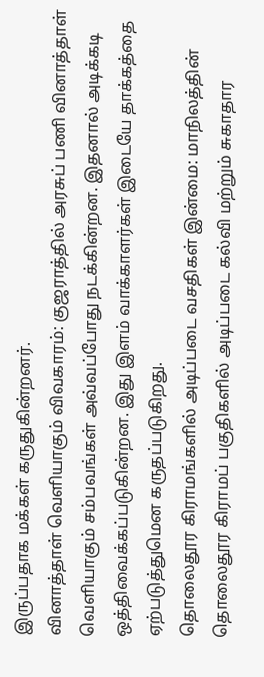இருப்பதாக மக்கள் கருதுகின்றனர்.
வினாத்தாள் வெளியாகும் விவகாரம்: குஜராத்தில் அரசுப் பணி வினாத்தாள் வெளியாகும் சம்பவங்கள் அவ்வப்போது நடக்கின்றன. இதனால் அடிக்கடி ஒத்திவைக்கப்படுகின்றன. இது இளம் வாக்காளர்கள் இடையே தாக்கத்தை ஏற்படுத்துமென கருதப்படுகிறது.
தொலைதூர கிராமங்களில் அடிப்படை வசதிகள் இன்மை: மாநிலத்தின் தொலைதூர கிராமப் பகுதிகளில் அடிப்படை கல்வி மற்றும் சுகாதார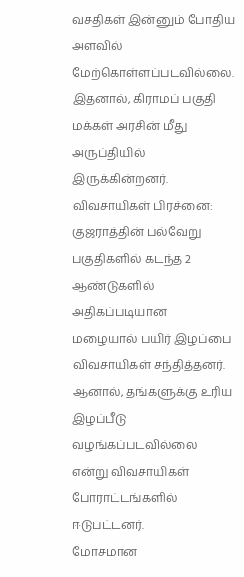வசதிகள் இன்னும் போதிய அளவில் மேற்கொள்ளப்படவில்லை. இதனால், கிராமப் பகுதி மக்கள் அரசின் மீது அருப்தியில் இருக்கின்றனர்.
விவசாயிகள் பிரச்னை: குஜராத்தின் பல்வேறு பகுதிகளில் கடந்த 2 ஆண்டுகளில் அதிகப்படியான மழையால் பயிர் இழப்பை விவசாயிகள் சந்தித்தனர். ஆனால், தங்களுக்கு உரிய இழப்பீடு வழங்கப்படவில்லை என்று விவசாயிகள் போராட்டங்களில் ஈடுபட்டனர்.
மோசமான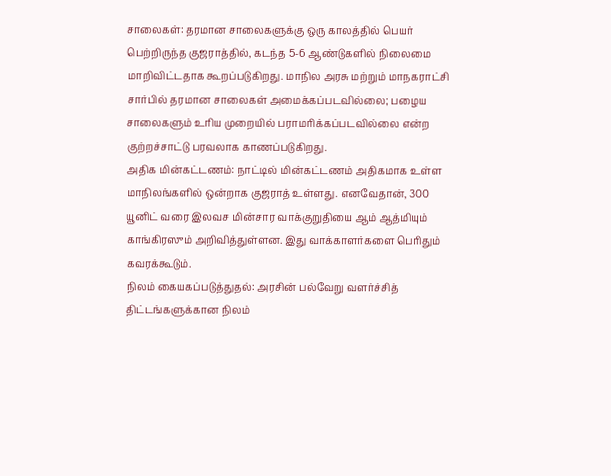சாலைகள்: தரமான சாலைகளுக்கு ஒரு காலத்தில் பெயர் பெற்றிருந்த குஜராத்தில், கடந்த 5-6 ஆண்டுகளில் நிலைமை மாறிவிட்டதாக கூறப்படுகிறது. மாநில அரசு மற்றும் மாநகராட்சி சார்பில் தரமான சாலைகள் அமைக்கப்படவில்லை; பழைய சாலைகளும் உரிய முறையில் பராமரிக்கப்படவில்லை என்ற குற்றச்சாட்டு பரவலாக காணப்படுகிறது.
அதிக மின்கட்டணம்: நாட்டில் மின்கட்டணம் அதிகமாக உள்ள மாநிலங்களில் ஒன்றாக குஜராத் உள்ளது. எனவேதான், 300 யூனிட் வரை இலவச மின்சார வாக்குறுதியை ஆம் ஆத்மியும் காங்கிரஸும் அறிவித்துள்ளன. இது வாக்காளர்களை பெரிதும் கவரக்கூடும்.
நிலம் கையகப்படுத்துதல்: அரசின் பல்வேறு வளர்ச்சித் திட்டங்களுக்கான நிலம்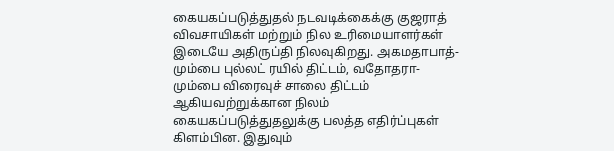கையகப்படுத்துதல் நடவடிக்கைக்கு குஜராத் விவசாயிகள் மற்றும் நில உரிமையாளர்கள் இடையே அதிருப்தி நிலவுகிறது. அகமதாபாத்-மும்பை புல்லட் ரயில் திட்டம், வதோதரா-மும்பை விரைவுச் சாலை திட்டம் ஆகியவற்றுக்கான நிலம் கையகப்படுத்துதலுக்கு பலத்த எதிர்ப்புகள் கிளம்பின. இதுவும்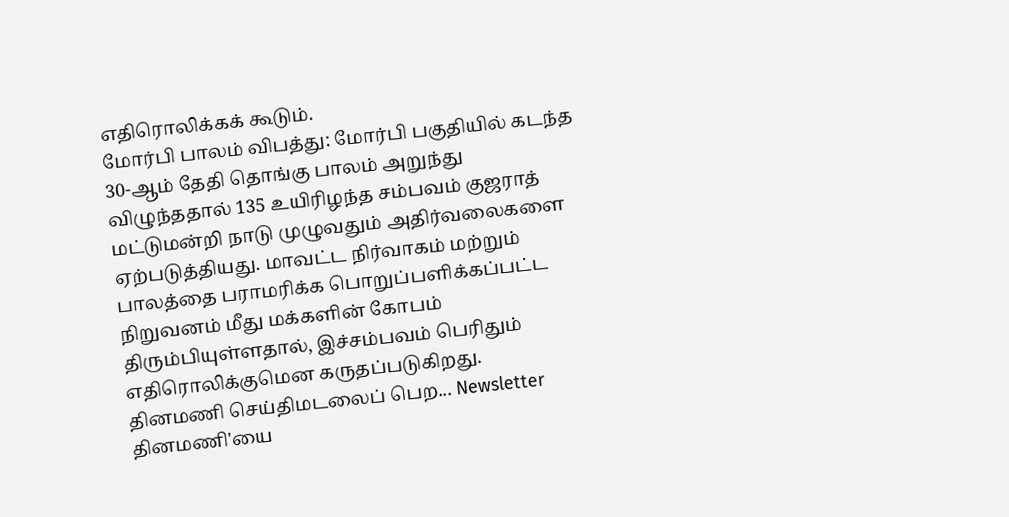எதிரொலிக்கக் கூடும்.
மோர்பி பாலம் விபத்து: மோர்பி பகுதியில் கடந்த 30-ஆம் தேதி தொங்கு பாலம் அறுந்து விழுந்ததால் 135 உயிரிழந்த சம்பவம் குஜராத் மட்டுமன்றி நாடு முழுவதும் அதிர்வலைகளை ஏற்படுத்தியது. மாவட்ட நிர்வாகம் மற்றும் பாலத்தை பராமரிக்க பொறுப்பளிக்கப்பட்ட நிறுவனம் மீது மக்களின் கோபம் திரும்பியுள்ளதால், இச்சம்பவம் பெரிதும் எதிரொலிக்குமென கருதப்படுகிறது.
தினமணி செய்திமடலைப் பெற... Newsletter
தினமணி'யை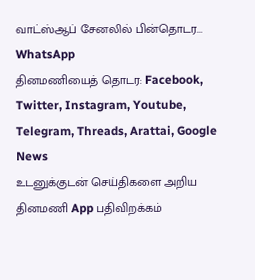வாட்ஸ்ஆப் சேனலில் பின்தொடர... WhatsApp
தினமணியைத் தொடர: Facebook, Twitter, Instagram, Youtube, Telegram, Threads, Arattai, Google News
உடனுக்குடன் செய்திகளை அறிய தினமணி App பதிவிறக்கம்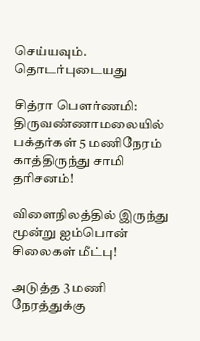செய்யவும்.
தொடர்புடையது

சித்ரா பெளர்ணமி: திருவண்ணாமலையில் பக்தர்கள் 5 மணிநேரம் காத்திருந்து சாமி தரிசனம்!

விளைநிலத்தில் இருந்து மூன்று ஐம்பொன் சிலைகள் மீட்பு!

அடுத்த 3 மணி நேரத்துக்கு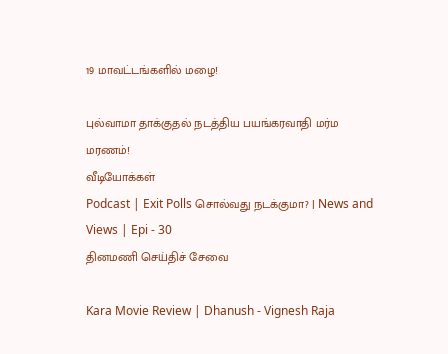19 மாவட்டங்களில் மழை!

புல்வாமா தாக்குதல் நடத்திய பயங்கரவாதி மர்ம மரணம்!
வீடியோக்கள்
Podcast | Exit Polls சொல்வது நடக்குமா? | News and Views | Epi - 30
தினமணி செய்திச் சேவை

Kara Movie Review | Dhanush - Vignesh Raja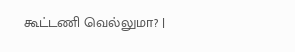கூட்டணி வெல்லுமா? |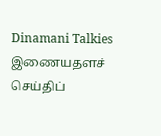Dinamani Talkies
இணையதளச் செய்திப்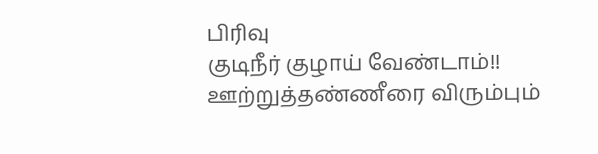பிரிவு
குடிநீர் குழாய் வேண்டாம்!! ஊற்றுத்தண்ணீரை விரும்பும்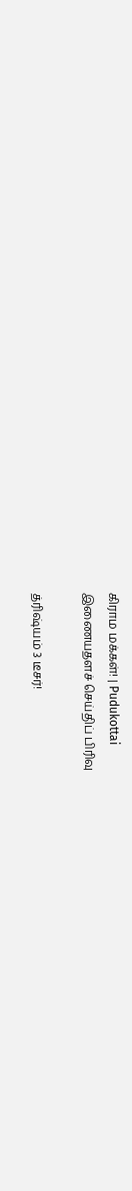கிராம மக்கள்! | Pudukottai
இணையதளச் செய்திப் பிரிவு

த்ரிஷ்யம் 3 டீசர்!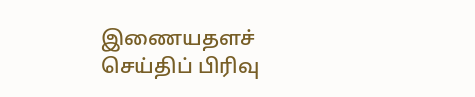இணையதளச் செய்திப் பிரிவு